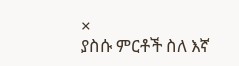×
ያስሱ ምርቶች ስለ እኛ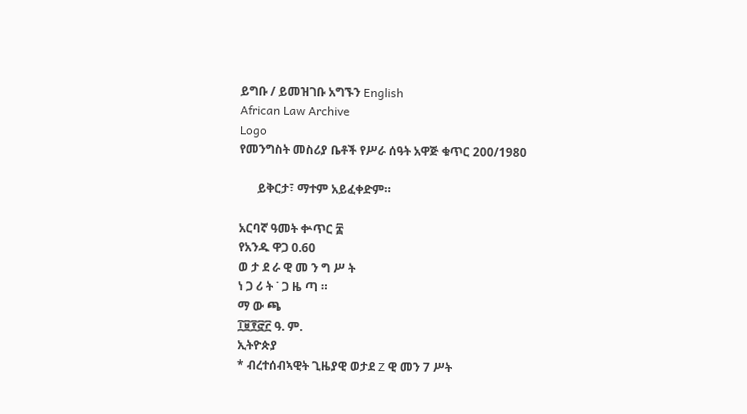ይግቡ / ይመዝገቡ አግኙን English
African Law Archive
Logo
የመንግስት መስሪያ ቤቶች የሥራ ሰዓት አዋጅ ቁጥር 200/1980

      ይቅርታ፣ ማተም አይፈቀድም።

አርባኛ ዓመት ቍጥር ፰
የአንዱ ዋጋ 0.60
ወ ታ ደ ራ ዊ መ ን ግ ሥ ት
ነ ጋ ሪ ት ˙ ጋ ዜ ጣ ።
ማ ው ጫ
፲፱፻፸፫ ዓ. ም.
ኢትዮጵያ
* ብረተሰብኣዊት ጊዜያዊ ወታደ Z ዊ መን 7 ሥት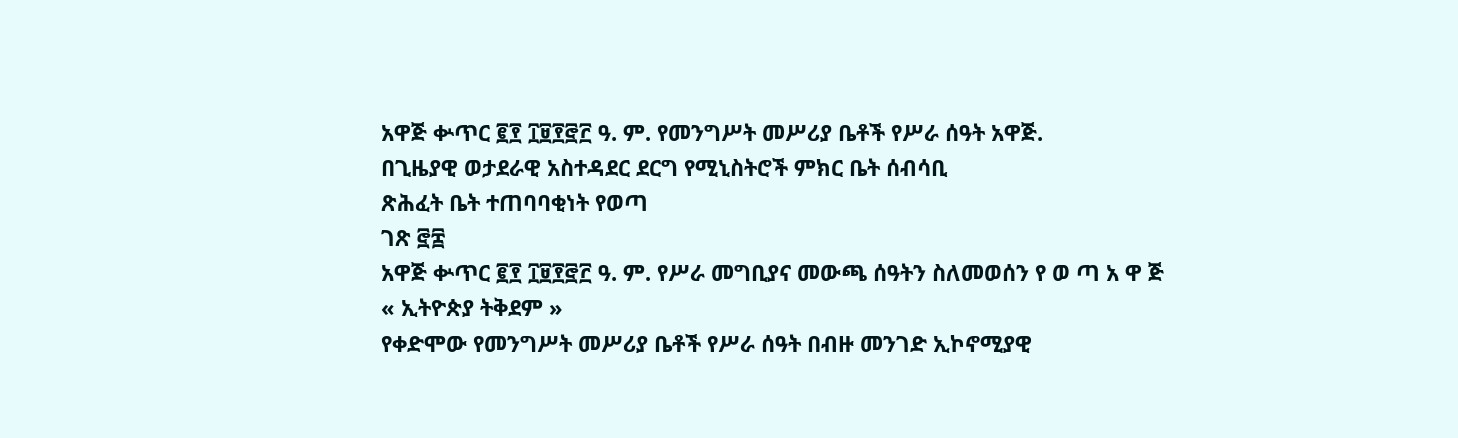አዋጅ ቍጥር ፪፻ ፲፱፻፸፫ ዓ. ም. የመንግሥት መሥሪያ ቤቶች የሥራ ሰዓት አዋጅ.
በጊዜያዊ ወታደራዊ አስተዳደር ደርግ የሚኒስትሮች ምክር ቤት ሰብሳቢ
ጽሕፈት ቤት ተጠባባቂነት የወጣ
ገጽ ፸፰
አዋጅ ቍጥር ፪፻ ፲፱፻፸፫ ዓ. ም. የሥራ መግቢያና መውጫ ሰዓትን ስለመወሰን የ ወ ጣ አ ዋ ጅ
« ኢትዮጵያ ትቅደም »
የቀድሞው የመንግሥት መሥሪያ ቤቶች የሥራ ሰዓት በብዙ መንገድ ኢኮኖሚያዊ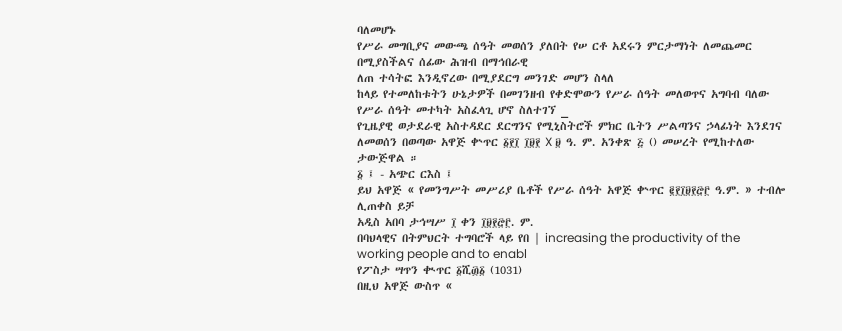ባለመሆኑ
የሥራ መግቢያና መውጫ ሰዓት መወሰን ያለበት የሠ ርቶ አደሩን ምርታማነት ለመጨመር በሚያስችልና ሰፊው ሕዝብ በማኅበራዊ
ለጠ ተሳትፎ እንዲኖረው በሚያደርግ መንገድ መሆን ስላለ
ከላይ የተመለከቱትን ሁኔታዎች በመገንዘብ የቀድሞውን የሥራ ሰዓት መለወጥና አግባብ ባለው የሥራ ሰዓት መተካት አስፈላጊ ሆኖ ስለተገኘ _
የጊዜያዊ ወታደራዊ አስተዳደር ደርግንና የሚኒስትሮች ምክር ቤትን ሥልጣንና ኃላፊነት እንደገና ለመወሰን በወጣው አዋጅ ቍጥር ፩፻፲ ፲፱፻ X ፱ ዓ. ም. አንቀጽ ፭ () መሠረት የሚከተለው ታውጅዋል ።
፩ ፤ - አጭር ርእስ ፤
ይህ አዋጅ « የመንግሥት መሥሪያ ቤቶች የሥራ ሰዓት አዋጅ ቍጥር ፪፻፲፱፻፸፫ ዓ.ም. » ተብሎ ሊጠቀስ ይቻ
አዲስ አበባ ታኅሣሥ ፲ ቀን ፲፱፻፸፫. ም.
በባህላዊና በትምህርት ተግባሮች ላይ የበ | increasing the productivity of the working people and to enabl
የፖስታ ሣጥን ቊጥር ፩ሺ፴፩ (1031)
በዚህ አዋጅ ውስጥ «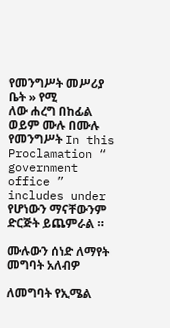የመንግሥት መሥሪያ ቤት » የሚ
ለው ሐረግ በከፊል ወይም ሙሉ በሙሉ የመንግሥት In this Proclamation “ government office ” includes under የሆነውን ማናቸውንም ድርጅት ይጨምራል ።

ሙሉውን ሰነድ ለማየት መግባት አለብዎ

ለመግባት የኢሜል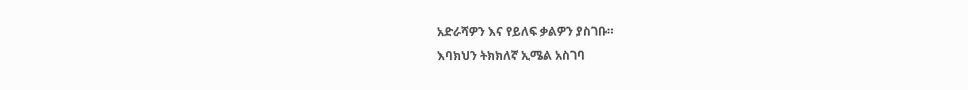አድራሻዎን እና የይለፍ ቃልዎን ያስገቡ።
እባክህን ትክክለኛ ኢሜል አስገባ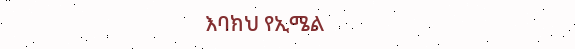እባክህ የኢሜል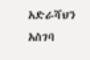አድራሻህን አስገባ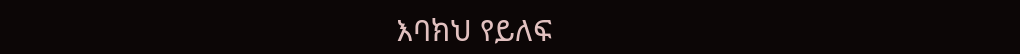እባክህ የይለፍ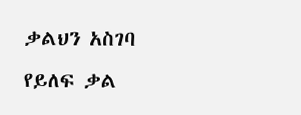ቃልህን አስገባ
የይለፍ ቃል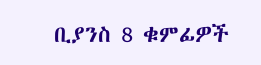ቢያንስ 8 ቁምፊዎች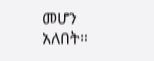መሆን አለበት።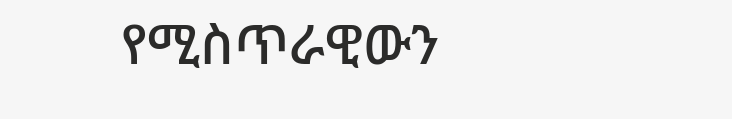የሚስጥራዊውን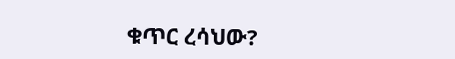ቁጥር ረሳህው?